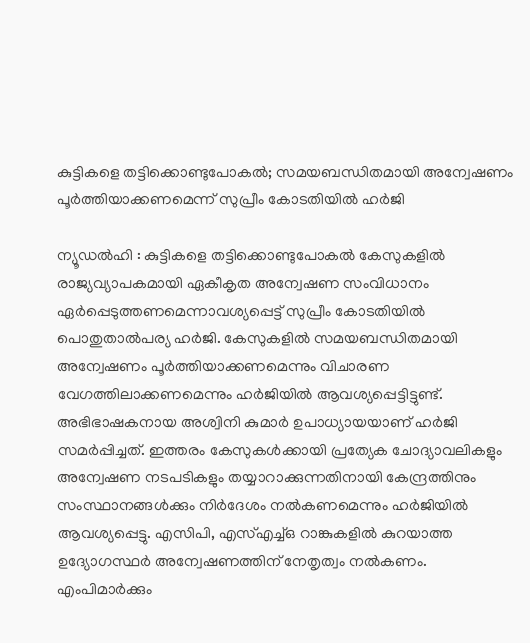കുട്ടികളെ തട്ടിക്കൊണ്ടുപോകൽ; സമയബന്ധിതമായി അന്വേഷണം പൂർത്തിയാക്കണമെന്ന് സുപ്രീം കോടതിയിൽ ഹർജി

ന്യൂഡൽഹി : കുട്ടികളെ തട്ടിക്കൊണ്ടുപോകൽ കേസുകളിൽ രാജ്യവ്യാപകമായി ഏകീകൃത അന്വേഷണ സംവിധാനം ഏർപ്പെടുത്തണമെന്നാവശ്യപ്പെട്ട് സുപ്രീം കോടതിയിൽ പൊതുതാൽപര്യ ഹർജി. കേസുകളിൽ സമയബന്ധിതമായി അന്വേഷണം പൂർത്തിയാക്കണമെന്നും വിചാരണ വേഗത്തിലാക്കണമെന്നും ഹർജിയിൽ ആവശ്യപ്പെട്ടിട്ടുണ്ട്.
അഭിഭാഷകനായ അശ്വിനി കുമാർ ഉപാധ്യായയാണ് ഹർജി സമർപ്പിച്ചത്. ഇത്തരം കേസുകൾക്കായി പ്രത്യേക ചോദ്യാവലികളും അന്വേഷണ നടപടികളും തയ്യാറാക്കുന്നതിനായി കേന്ദ്രത്തിനും സംസ്ഥാനങ്ങൾക്കും നിർദേശം നൽകണമെന്നും ഹർജിയിൽ ആവശ്യപ്പെട്ടു. എസിപി, എസ്എച്ച്ഒ റാങ്കുകളിൽ കുറയാത്ത ഉദ്യോഗസ്ഥർ അന്വേഷണത്തിന് നേതൃത്വം നൽകണം. എംപിമാർക്കും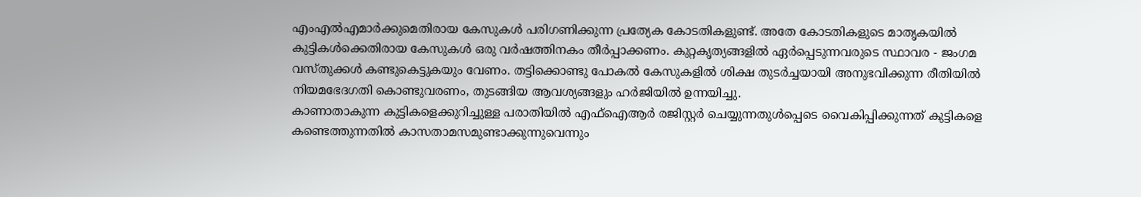എംഎൽഎമാർക്കുമെതിരായ കേസുകൾ പരിഗണിക്കുന്ന പ്രത്യേക കോടതികളുണ്ട്. അതേ കോടതികളുടെ മാതൃകയിൽ കുട്ടികൾക്കെതിരായ കേസുകൾ ഒരു വർഷത്തിനകം തീർപ്പാക്കണം. കുറ്റകൃത്യങ്ങളിൽ ഏർപ്പെടുന്നവരുടെ സ്ഥാവര - ജംഗമ വസ്തുക്കൾ കണ്ടുകെട്ടുകയും വേണം. തട്ടിക്കൊണ്ടു പോകൽ കേസുകളിൽ ശിക്ഷ തുടർച്ചയായി അനുഭവിക്കുന്ന രീതിയിൽ നിയമഭേദഗതി കൊണ്ടുവരണം, തുടങ്ങിയ ആവശ്യങ്ങളും ഹർജിയിൽ ഉന്നയിച്ചു.
കാണാതാകുന്ന കുട്ടികളെക്കുറിച്ചുള്ള പരാതിയിൽ എഫ്ഐആർ രജിസ്റ്റർ ചെയ്യുന്നതുൾപ്പെടെ വൈകിപ്പിക്കുന്നത് കുട്ടികളെ കണ്ടെത്തുന്നതിൽ കാസതാമസമുണ്ടാക്കുന്നുവെന്നും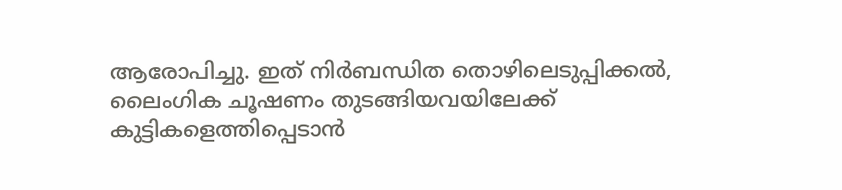ആരോപിച്ചു. ഇത് നിർബന്ധിത തൊഴിലെടുപ്പിക്കൽ, ലൈംഗിക ചൂഷണം തുടങ്ങിയവയിലേക്ക് കുട്ടികളെത്തിപ്പെടാൻ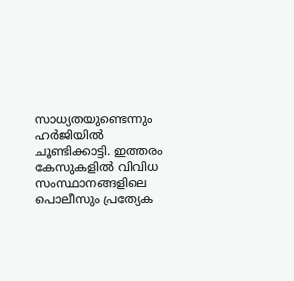സാധ്യതയുണ്ടെന്നും ഹർജിയിൽ ചൂണ്ടിക്കാട്ടി. ഇത്തരം കേസുകളിൽ വിവിധ സംസ്ഥാനങ്ങളിലെ പൊലീസും പ്രത്യേക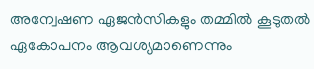അന്വേഷണ ഏജൻസികളും തമ്മിൽ കൂടുതൽ ഏകോപനം ആവശ്യമാണെന്നും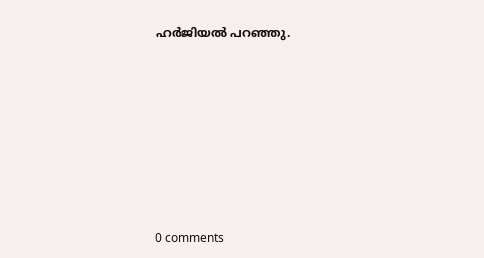ഹർജിയൽ പറഞ്ഞു.









0 comments